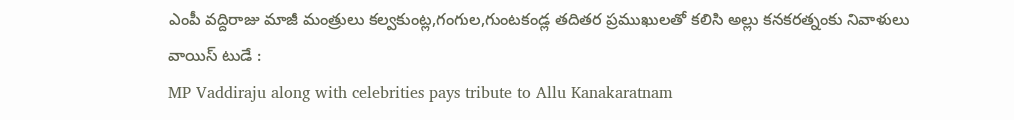ఎంపీ వద్దిరాజు మాజీ మంత్రులు కల్వకుంట్ల,గంగుల,గుంటకండ్ల తదితర ప్రముఖులతో కలిసి అల్లు కనకరత్నంకు నివాళులు
వాయిస్ టుడే :
MP Vaddiraju along with celebrities pays tribute to Allu Kanakaratnam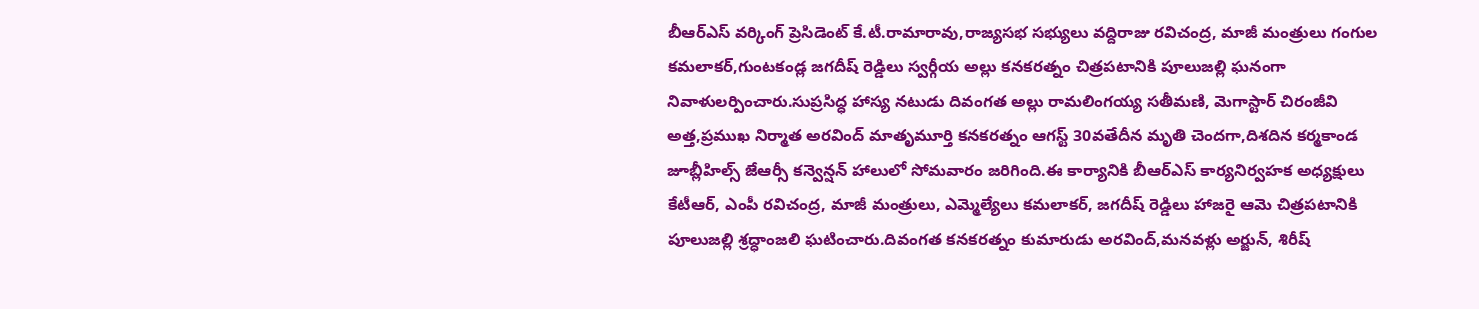బీఆర్ఎస్ వర్కింగ్ ప్రెసిడెంట్ కే.టీ.రామారావు,రాజ్యసభ సభ్యులు వద్దిరాజు రవిచంద్ర, మాజీ మంత్రులు గంగుల కమలాకర్,గుంటకండ్ల జగదీష్ రెడ్డిలు స్వర్గీయ అల్లు కనకరత్నం చిత్రపటానికి పూలుజల్లి ఘనంగా నివాళులర్పించారు.సుప్రసిద్ధ హాస్య నటుడు దివంగత అల్లు రామలింగయ్య సతీమణి, మెగాస్టార్ చిరంజీవి అత్త,ప్రముఖ నిర్మాత అరవింద్ మాతృమూర్తి కనకరత్నం ఆగస్ట్ 30వతేదీన మృతి చెందగా,దిశదిన కర్మకాండ జూబ్లీహిల్స్ జేఆర్సీ కన్వెన్షన్ హాలులో సోమవారం జరిగింది.ఈ కార్యానికి బీఆర్ఎస్ కార్యనిర్వహక అధ్యక్షులు కేటీఆర్, ఎంపీ రవిచంద్ర, మాజీ మంత్రులు, ఎమ్మెల్యేలు కమలాకర్, జగదీష్ రెడ్డిలు హాజరై ఆమె చిత్రపటానికి పూలుజల్లి శ్రద్ధాంజలి ఘటించారు.దివంగత కనకరత్నం కుమారుడు అరవింద్,మనవళ్లు అర్జున్, శిరీష్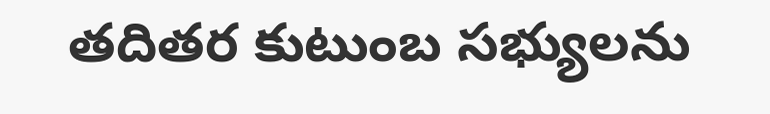తదితర కుటుంబ సభ్యులను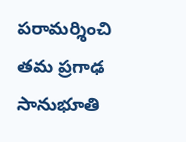పరామర్శించి తమ ప్రగాఢ సానుభూతి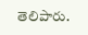తెలిపారు.